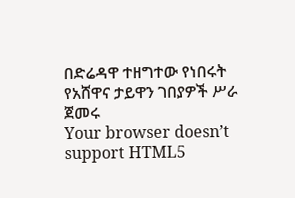በድሬዳዋ ተዘግተው የነበሩት የአሸዋና ታይዋን ገበያዎች ሥራ ጀመሩ
Your browser doesn’t support HTML5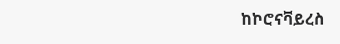ከኮሮናቫይረስ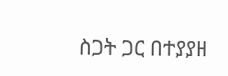ስጋት ጋር በተያያዘ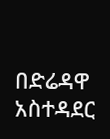በድሬዳዋ አስተዳደር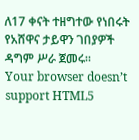ለ17 ቀናት ተዘግተው የነበሩት የአሸዋና ታይዋን ገበያዎች ዳግም ሥራ ጀመሩ።
Your browser doesn’t support HTML5